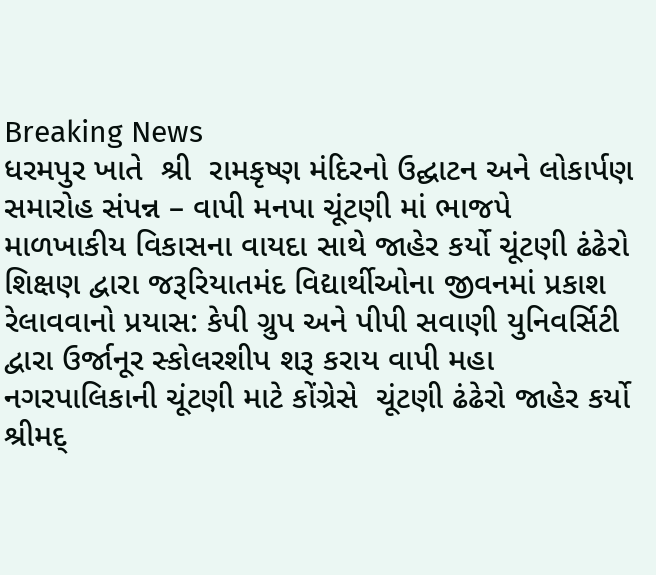Breaking News
ધરમપુર ખાતે  શ્રી  રામકૃષ્ણ મંદિરનો ઉદ્ઘાટન અને લોકાર્પણ સમારોહ સંપન્ન – વાપી મનપા ચૂંટણી માં ભાજપે માળખાકીય વિકાસના વાયદા સાથે જાહેર કર્યો ચૂંટણી ઢંઢેરો શિક્ષણ દ્વારા જરૂરિયાતમંદ વિદ્યાર્થીઓના જીવનમાં પ્રકાશ રેલાવવાનો પ્રયાસ: કેપી ગ્રુપ અને પીપી સવાણી યુનિવર્સિટી દ્વારા ઉર્જાનૂર સ્કોલરશીપ શરૂ કરાય વાપી મહા નગરપાલિકાની ચૂંટણી માટે કોંગ્રેસે  ચૂંટણી ઢંઢેરો જાહેર કર્યો  શ્રીમદ્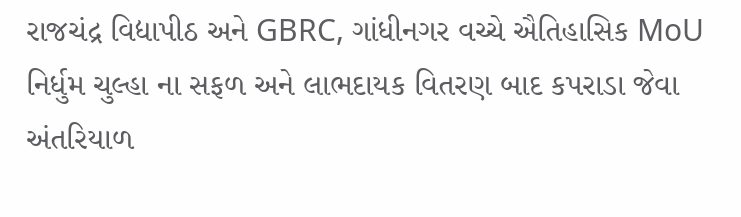રાજચંદ્ર વિદ્યાપીઠ અને GBRC, ગાંધીનગર વચ્ચે ઐતિહાસિક MoU નિર્ધુમ ચુલ્હા ના સફળ અને લાભદાયક વિતરણ બાદ કપરાડા જેવા અંતરિયાળ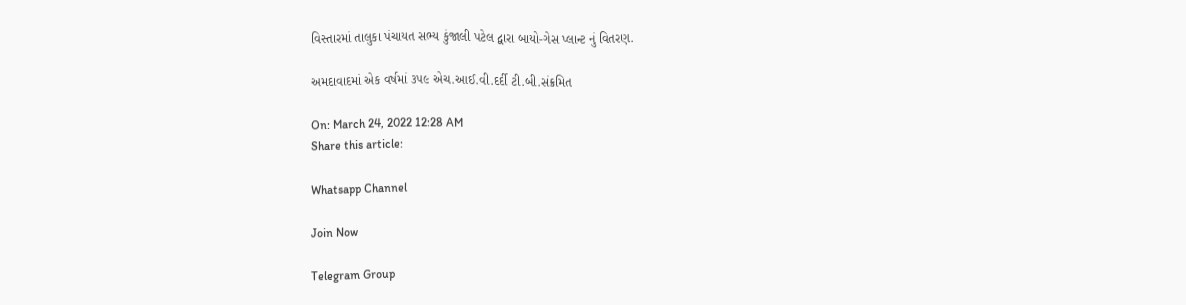વિસ્તારમાં તાલુકા પંચાયત સભ્ય કુંજાલી પટેલ દ્વારા બાયો-ગેસ પ્લાન્ટ નું વિતરણ.

અમદાવાદમાં એક વર્ષમાં ૩૫૯ એચ.આઈ.વી.દર્દી ટી.બી.સંક્રમિત

On: March 24, 2022 12:28 AM
Share this article:

Whatsapp Channel

Join Now

Telegram Group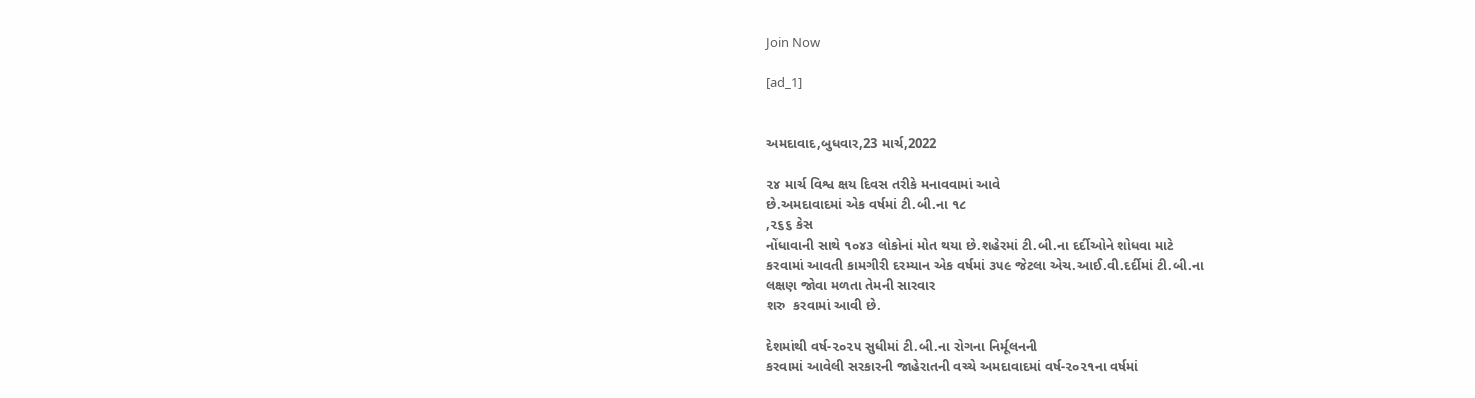Join Now

[ad_1]


અમદાવાદ,બુધવાર,23 માર્ચ,2022

૨૪ માર્ચ વિશ્વ ક્ષય દિવસ તરીકે મનાવવામાં આવે
છે.અમદાવાદમાં એક વર્ષમાં ટી.બી.ના ૧૮
,૨૬૬ કેસ
નોંધાવાની સાથે ૧૦૪૩ લોકોનાં મોત થયા છે.શહેરમાં ટી.બી.ના દર્દીઓને શોધવા માટે
કરવામાં આવતી કામગીરી દરમ્યાન એક વર્ષમાં ૩૫૯ જેટલા એચ.આઈ.વી.દર્દીમાં ટી.બી.ના
લક્ષણ જોવા મળતા તેમની સારવાર
શરુ  કરવામાં આવી છે.

દેશમાંથી વર્ષ-૨૦૨૫ સુધીમાં ટી.બી.ના રોગના નિર્મૂલનની
કરવામાં આવેલી સરકારની જાહેરાતની વચ્ચે અમદાવાદમાં વર્ષ-૨૦૨૧ના વર્ષમાં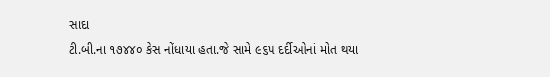સાદા
ટી.બી.ના ૧૭૪૪૦ કેસ નોંધાયા હતા.જે સામે ૯૬૫ દર્દીઓનાં મોત થયા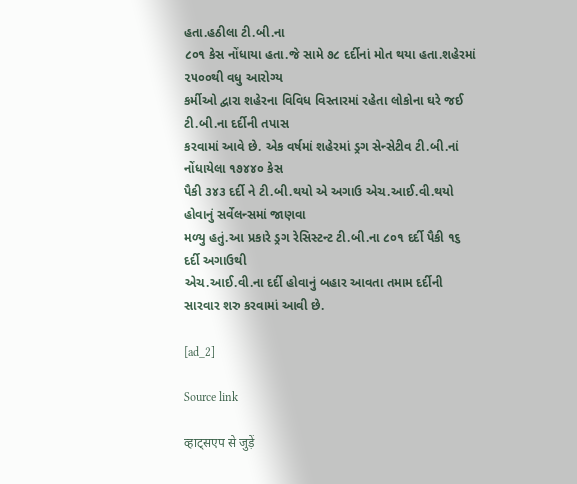હતા.હઠીલા ટી.બી.ના
૮૦૧ કેસ નોંધાયા હતા.જે સામે ૭૮ દર્દીનાં મોત થયા હતા.શહેરમાં ૨૫૦૦થી વધુ આરોગ્ય
કર્મીઓ દ્વારા શહેરના વિવિધ વિસ્તારમાં રહેતા લોકોના ઘરે જઈ ટી.બી.ના દર્દીની તપાસ
કરવામાં આવે છે. એક વર્ષમાં શહેરમાં ડ્રગ સેન્સેટીવ ટી.બી.નાં નોંધાયેલા ૧૭૪૪૦ કેસ
પૈકી ૩૪૩ દર્દી ને ટી.બી.થયો એ અગાઉ એચ.આઈ.વી.થયો હોવાનું સર્વેલન્સમાં જાણવા
મળ્યુ હતું.આ પ્રકારે ડ્રગ રેસિસ્ટન્ટ ટી.બી.ના ૮૦૧ દર્દી પૈકી ૧૬ દર્દી અગાઉથી
એચ.આઈ.વી.ના દર્દી હોવાનું બહાર આવતા તમામ દર્દીની સારવાર શરુ કરવામાં આવી છે.

[ad_2]

Source link

व्हाट्सएप से जुड़ें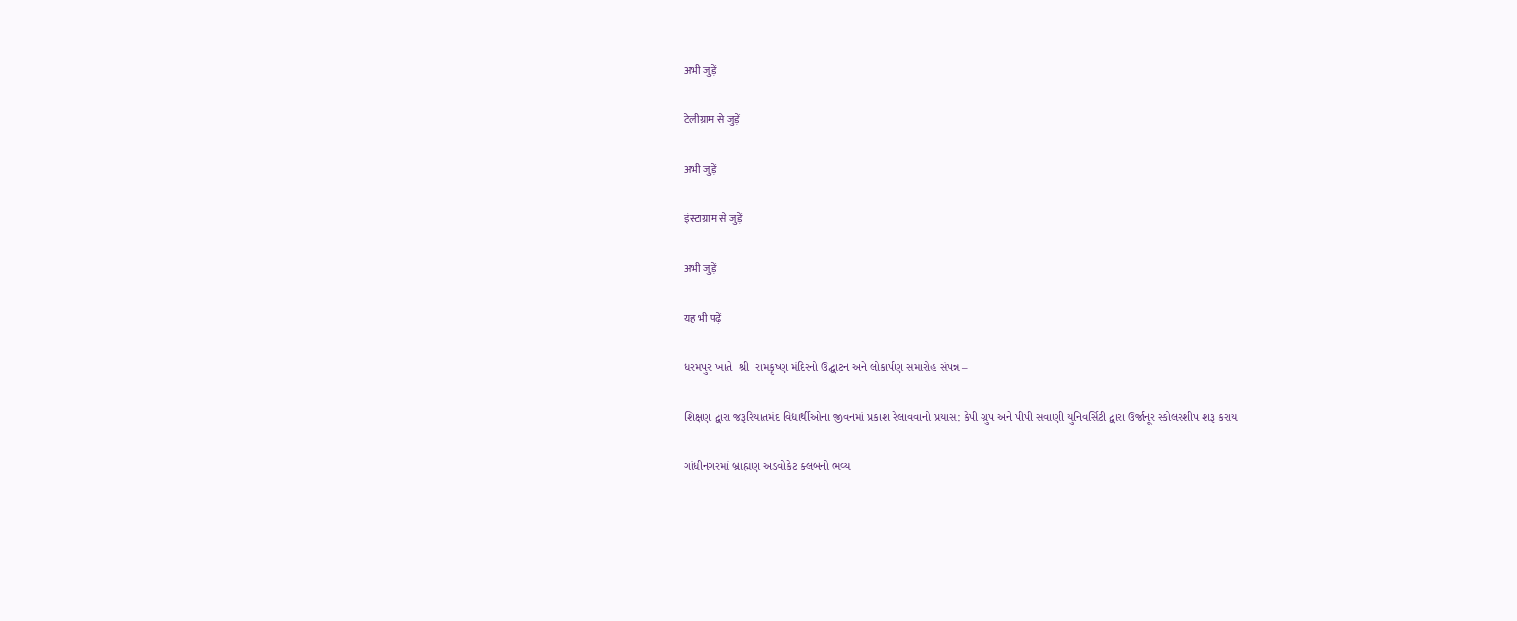अभी जुड़ें

टेलीग्राम से जुड़ें

अभी जुड़ें

इंस्टाग्राम से जुड़ें

अभी जुड़ें

यह भी पढ़ें

ધરમપુર ખાતે  શ્રી  રામકૃષ્ણ મંદિરનો ઉદ્ઘાટન અને લોકાર્પણ સમારોહ સંપન્ન –

શિક્ષણ દ્વારા જરૂરિયાતમંદ વિદ્યાર્થીઓના જીવનમાં પ્રકાશ રેલાવવાનો પ્રયાસ: કેપી ગ્રુપ અને પીપી સવાણી યુનિવર્સિટી દ્વારા ઉર્જાનૂર સ્કોલરશીપ શરૂ કરાય

ગાંધીનગરમાં બ્રાહ્મણ અડવોકેટ ક્લબનો ભવ્ય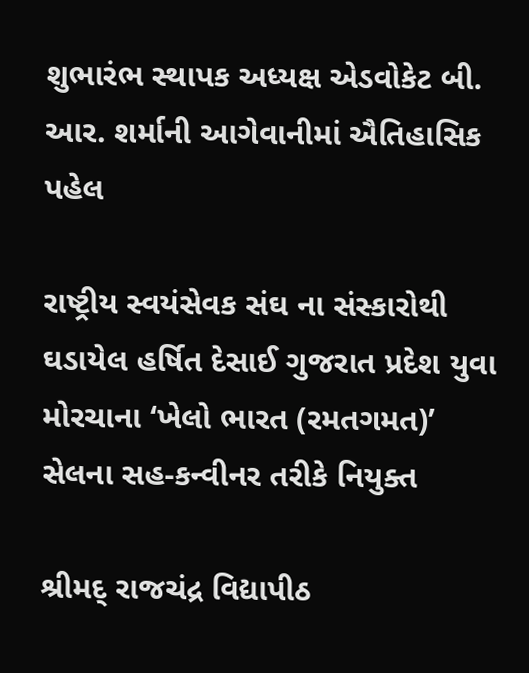શુભારંભ સ્થાપક અધ્યક્ષ એડવોકેટ બી. આર. શર્માની આગેવાનીમાં ઐતિહાસિક પહેલ

રાષ્ટ્રીય સ્વયંસેવક સંઘ ના સંસ્કારોથી ઘડાયેલ હર્ષિત દેસાઈ ગુજરાત પ્રદેશ યુવા મોરચાના ‘ખેલો ભારત (રમતગમત)’ સેલના સહ-કન્વીનર તરીકે નિયુક્ત

શ્રીમદ્ રાજચંદ્ર વિદ્યાપીઠ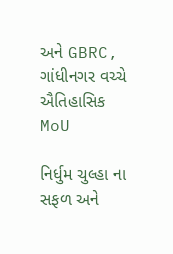અને GBRC, ગાંધીનગર વચ્ચે ઐતિહાસિક MoU

નિર્ધુમ ચુલ્હા ના સફળ અને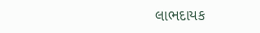લાભદાયક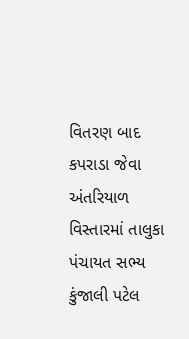વિતરણ બાદ કપરાડા જેવા અંતરિયાળ વિસ્તારમાં તાલુકા પંચાયત સભ્ય કુંજાલી પટેલ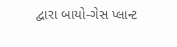દ્વારા બાયો-ગેસ પ્લાન્ટ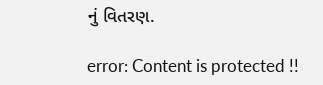નું વિતરણ.

error: Content is protected !!